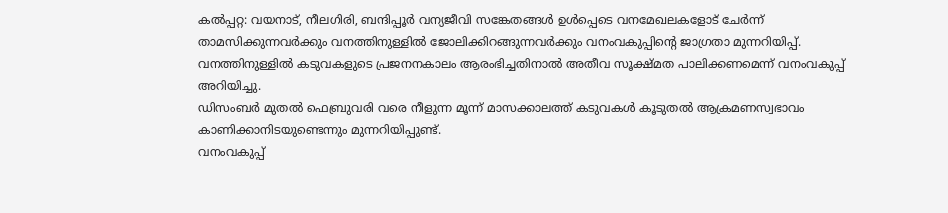കൽപ്പറ്റ: വയനാട്, നീലഗിരി, ബന്ദിപ്പൂർ വന്യജീവി സങ്കേതങ്ങൾ ഉൾപ്പെടെ വനമേഖലകളോട് ചേർന്ന് താമസിക്കുന്നവർക്കും വനത്തിനുള്ളിൽ ജോലിക്കിറങ്ങുന്നവർക്കും വനംവകുപ്പിന്റെ ജാഗ്രതാ മുന്നറിയിപ്പ്.
വനത്തിനുള്ളിൽ കടുവകളുടെ പ്രജനനകാലം ആരംഭിച്ചതിനാൽ അതീവ സൂക്ഷ്മത പാലിക്കണമെന്ന് വനംവകുപ്പ് അറിയിച്ചു.
ഡിസംബർ മുതൽ ഫെബ്രുവരി വരെ നീളുന്ന മൂന്ന് മാസക്കാലത്ത് കടുവകൾ കൂടുതൽ ആക്രമണസ്വഭാവം കാണിക്കാനിടയുണ്ടെന്നും മുന്നറിയിപ്പുണ്ട്.
വനംവകുപ്പ്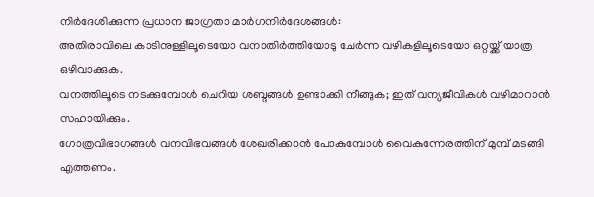നിർദേശിക്കുന്ന പ്രധാന ജാഗ്രതാ മാർഗനിർദേശങ്ങൾ:
അതിരാവിലെ കാടിനുള്ളിലൂടെയോ വനാതിർത്തിയോടു ചേർന്ന വഴികളിലൂടെയോ ഒറ്റയ്ക്ക് യാത്ര ഒഴിവാക്കുക.
വനത്തിലൂടെ നടക്കുമ്പോൾ ചെറിയ ശബ്ദങ്ങൾ ഉണ്ടാക്കി നീങ്ങുക; ഇത് വന്യജീവികൾ വഴിമാറാൻ സഹായിക്കും.
ഗോത്രവിഭാഗങ്ങൾ വനവിഭവങ്ങൾ ശേഖരിക്കാൻ പോകുമ്പോൾ വൈകുന്നേരത്തിന് മുമ്പ് മടങ്ങി എത്തണം.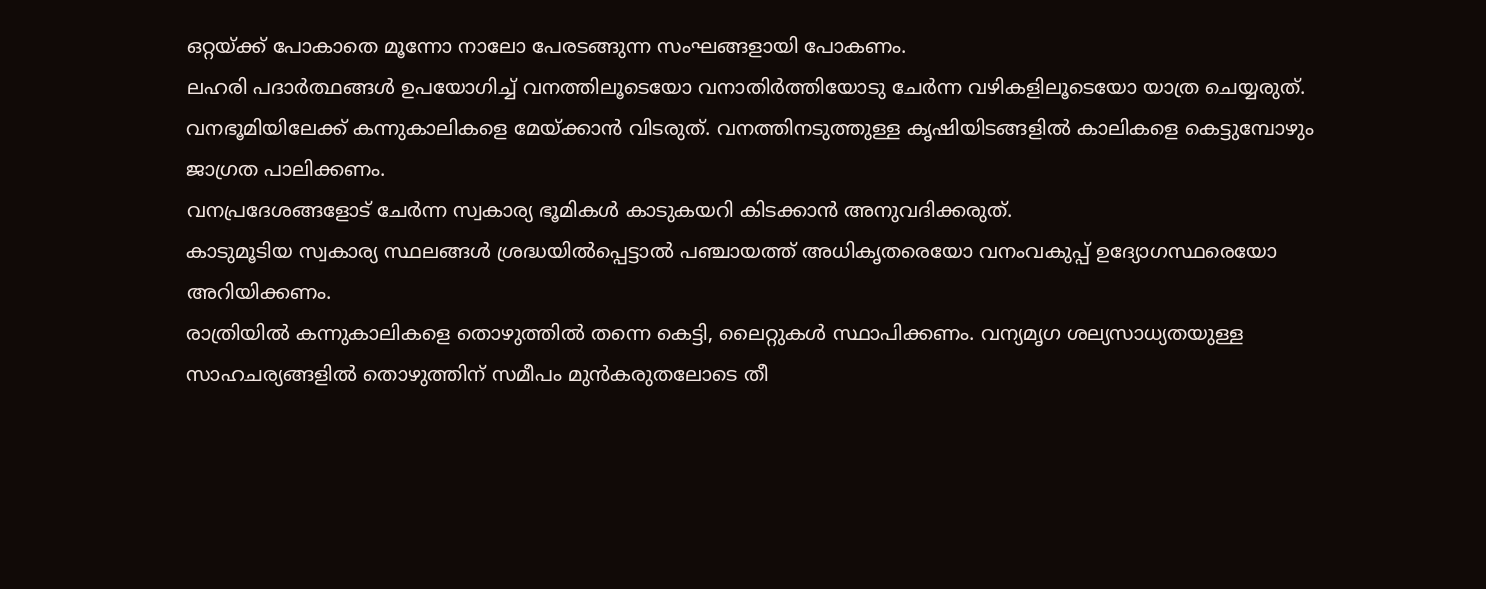ഒറ്റയ്ക്ക് പോകാതെ മൂന്നോ നാലോ പേരടങ്ങുന്ന സംഘങ്ങളായി പോകണം.
ലഹരി പദാർത്ഥങ്ങൾ ഉപയോഗിച്ച് വനത്തിലൂടെയോ വനാതിർത്തിയോടു ചേർന്ന വഴികളിലൂടെയോ യാത്ര ചെയ്യരുത്.
വനഭൂമിയിലേക്ക് കന്നുകാലികളെ മേയ്ക്കാൻ വിടരുത്. വനത്തിനടുത്തുള്ള കൃഷിയിടങ്ങളിൽ കാലികളെ കെട്ടുമ്പോഴും ജാഗ്രത പാലിക്കണം.
വനപ്രദേശങ്ങളോട് ചേർന്ന സ്വകാര്യ ഭൂമികൾ കാടുകയറി കിടക്കാൻ അനുവദിക്കരുത്.
കാടുമൂടിയ സ്വകാര്യ സ്ഥലങ്ങൾ ശ്രദ്ധയിൽപ്പെട്ടാൽ പഞ്ചായത്ത് അധികൃതരെയോ വനംവകുപ്പ് ഉദ്യോഗസ്ഥരെയോ അറിയിക്കണം.
രാത്രിയിൽ കന്നുകാലികളെ തൊഴുത്തിൽ തന്നെ കെട്ടി, ലൈറ്റുകൾ സ്ഥാപിക്കണം. വന്യമൃഗ ശല്യസാധ്യതയുള്ള സാഹചര്യങ്ങളിൽ തൊഴുത്തിന് സമീപം മുൻകരുതലോടെ തീ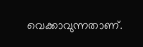വെക്കാവുന്നതാണ്.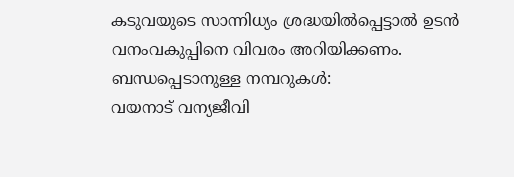കടുവയുടെ സാന്നിധ്യം ശ്രദ്ധയിൽപ്പെട്ടാൽ ഉടൻ വനംവകുപ്പിനെ വിവരം അറിയിക്കണം.
ബന്ധപ്പെടാനുള്ള നമ്പറുകൾ:
വയനാട് വന്യജീവി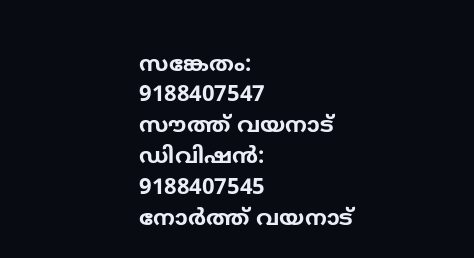സങ്കേതം: 9188407547
സൗത്ത് വയനാട് ഡിവിഷൻ: 9188407545
നോർത്ത് വയനാട്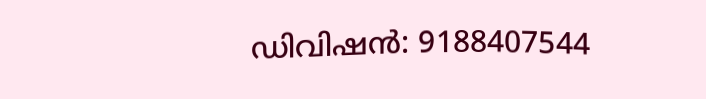ഡിവിഷൻ: 9188407544